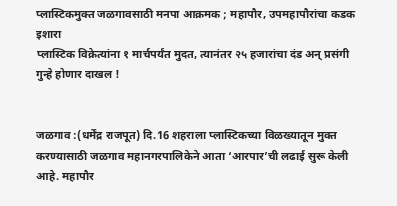प्लास्टिकमुक्त जळगावसाठी मनपा आक्रमक ; महापौर, उपमहापौरांचा कडक इशारा
प्लास्टिक विक्रेत्यांना १ मार्चपर्यंत मुदत, त्यानंतर २५ हजारांचा दंड अन् प्रसंगी गुन्हे होणार दाखल !


जळगाव :(धर्मेंद्र राजपूत) दि.16 शहराला प्लास्टिकच्या विळख्यातून मुक्त करण्यासाठी जळगाव महानगरपालिकेने आता ‘आरपार’ची लढाई सुरू केली आहे. महापौर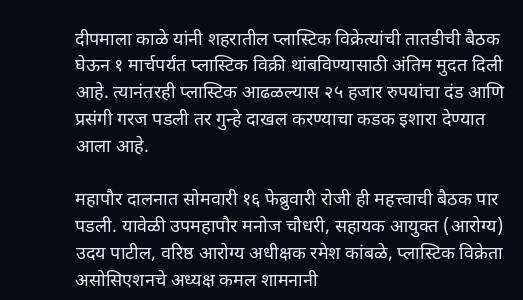दीपमाला काळे यांनी शहरातील प्लास्टिक विक्रेत्यांची तातडीची बैठक घेऊन १ मार्चपर्यंत प्लास्टिक विक्री थांबविण्यासाठी अंतिम मुदत दिली आहे. त्यानंतरही प्लास्टिक आढळल्यास २५ हजार रुपयांचा दंड आणि प्रसंगी गरज पडली तर गुन्हे दाखल करण्याचा कडक इशारा देण्यात आला आहे.

महापौर दालनात सोमवारी १६ फेब्रुवारी रोजी ही महत्त्वाची बैठक पार पडली. यावेळी उपमहापौर मनोज चौधरी, सहायक आयुक्त (आरोग्य) उदय पाटील, वरिष्ठ आरोग्य अधीक्षक रमेश कांबळे, प्लास्टिक विक्रेता असोसिएशनचे अध्यक्ष कमल शामनानी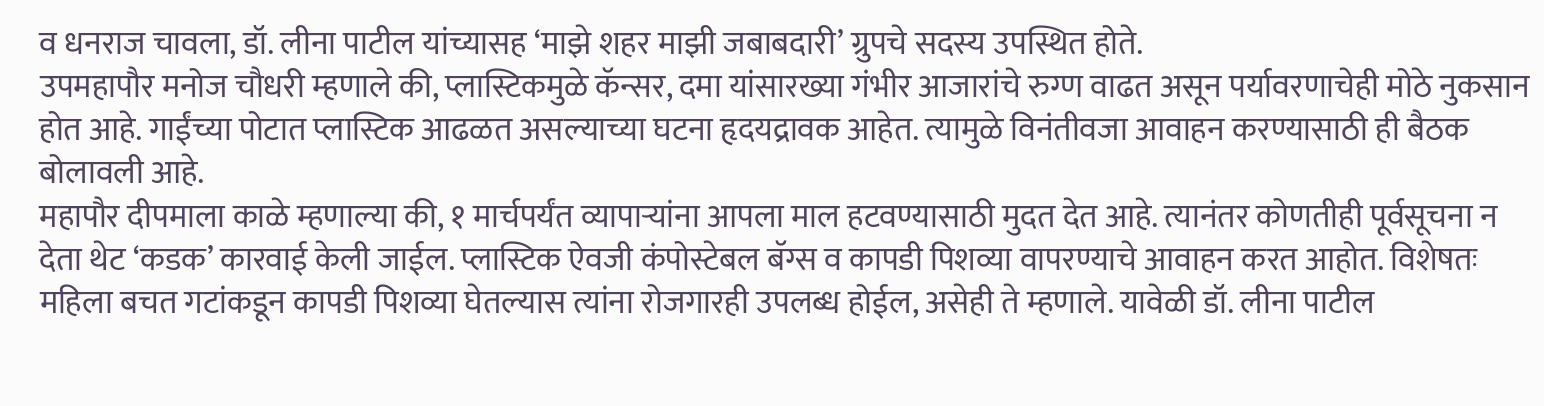व धनराज चावला, डॉ. लीना पाटील यांच्यासह ‘माझे शहर माझी जबाबदारी’ ग्रुपचे सदस्य उपस्थित होते.
उपमहापौर मनोज चौधरी म्हणाले की, प्लास्टिकमुळे कॅन्सर, दमा यांसारख्या गंभीर आजारांचे रुग्ण वाढत असून पर्यावरणाचेही मोठे नुकसान होत आहे. गाईंच्या पोटात प्लास्टिक आढळत असल्याच्या घटना हृदयद्रावक आहेत. त्यामुळे विनंतीवजा आवाहन करण्यासाठी ही बैठक बोलावली आहे.
महापौर दीपमाला काळे म्हणाल्या की, १ मार्चपर्यंत व्यापाऱ्यांना आपला माल हटवण्यासाठी मुदत देत आहे. त्यानंतर कोणतीही पूर्वसूचना न देता थेट ‘कडक’ कारवाई केली जाईल. प्लास्टिक ऐवजी कंपोस्टेबल बॅग्स व कापडी पिशव्या वापरण्याचे आवाहन करत आहोत. विशेषतः महिला बचत गटांकडून कापडी पिशव्या घेतल्यास त्यांना रोजगारही उपलब्ध होईल, असेही ते म्हणाले. यावेळी डॉ. लीना पाटील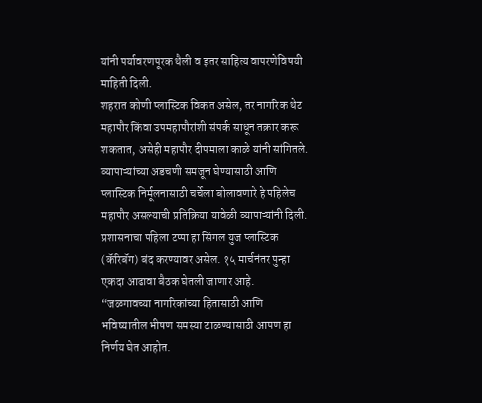यांनी पर्यावरणपूरक थैली व इतर साहित्य वापरणेविषयी माहिती दिली.
शहरात कोणी प्लास्टिक विकत असेल, तर नागरिक थेट महापौर किंवा उपमहापौरांशी संपर्क साधून तक्रार करू शकतात, असेही महापौर दीपमाला काळे यांनी सांगितले. व्यापाऱ्यांच्या अडचणी समजून घेण्यासाठी आणि प्लास्टिक निर्मूलनासाठी चर्चेला बोलावणारे हे पहिलेच महापौर असल्याची प्रतिक्रिया यावेळी व्यापाऱ्यांनी दिली. प्रशासनाचा पहिला टप्पा हा सिंगल युज प्लास्टिक (कॅरिबॅग) बंद करण्यावर असेल. १५ मार्चनंतर पुन्हा एकदा आढावा बैठक घेतली जाणार आहे.
“जळगावच्या नागरिकांच्या हितासाठी आणि भविष्यातील भीषण समस्या टाळण्यासाठी आपण हा निर्णय घेत आहोत.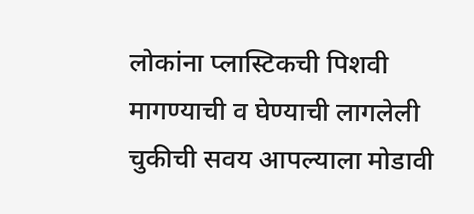लोकांना प्लास्टिकची पिशवी मागण्याची व घेण्याची लागलेली चुकीची सवय आपल्याला मोडावी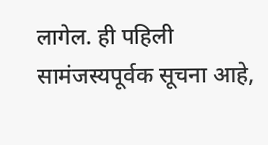लागेल. ही पहिली सामंजस्यपूर्वक सूचना आहे,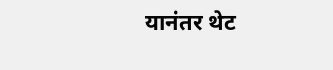यानंतर थेट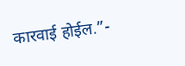कारवाई होईल.”-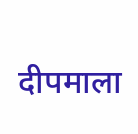दीपमाला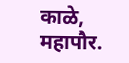काळे, महापौर.